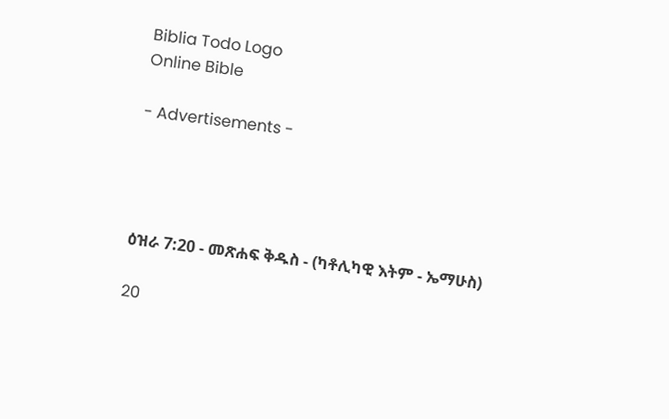Biblia Todo Logo
Online Bible

- Advertisements -




ዕዝራ 7:20 - መጽሐፍ ቅዱስ - (ካቶሊካዊ እትም - ኤማሁስ)

20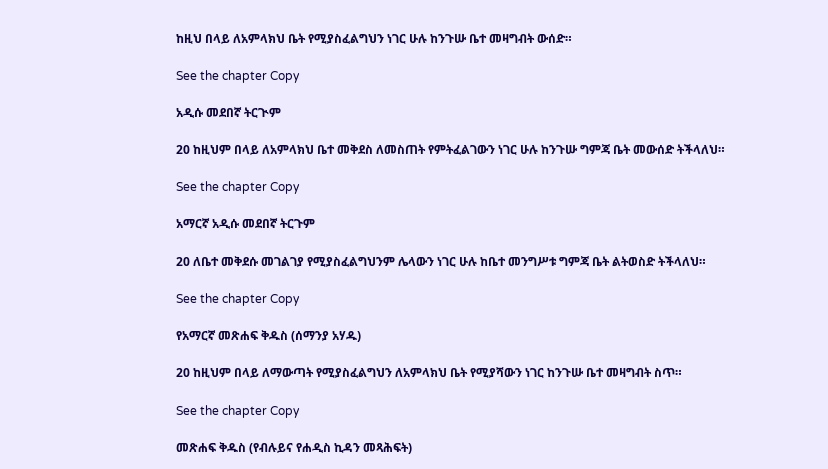ከዚህ በላይ ለአምላክህ ቤት የሚያስፈልግህን ነገር ሁሉ ከንጉሡ ቤተ መዛግብት ውሰድ።

See the chapter Copy

አዲሱ መደበኛ ትርጒም

20 ከዚህም በላይ ለአምላክህ ቤተ መቅደስ ለመስጠት የምትፈልገውን ነገር ሁሉ ከንጉሡ ግምጃ ቤት መውሰድ ትችላለህ።

See the chapter Copy

አማርኛ አዲሱ መደበኛ ትርጉም

20 ለቤተ መቅደሱ መገልገያ የሚያስፈልግህንም ሌላውን ነገር ሁሉ ከቤተ መንግሥቱ ግምጃ ቤት ልትወስድ ትችላለህ።

See the chapter Copy

የአማርኛ መጽሐፍ ቅዱስ (ሰማንያ አሃዱ)

20 ከዚህም በላይ ለማውጣት የሚያስፈልግህን ለአምላክህ ቤት የሚያሻውን ነገር ከንጉሡ ቤተ መዛግብት ስጥ።

See the chapter Copy

መጽሐፍ ቅዱስ (የብሉይና የሐዲስ ኪዳን መጻሕፍት)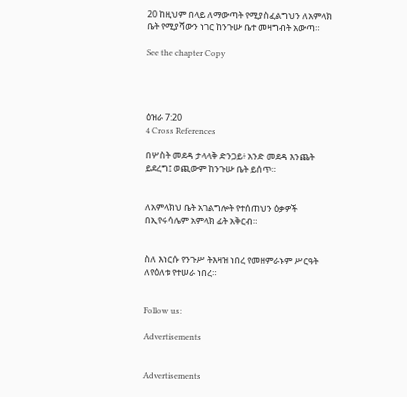20 ከዚህም በላይ ለማውጣት የሚያስፈልግህን ለአምላክ ቤት የሚያሻውን ነገር ከንጉሡ ቤተ መዛግብት አውጣ።

See the chapter Copy




ዕዝራ 7:20
4 Cross References

በሦስት መደዳ ታላላቅ ድንጋይ፥ አንድ መደዳ እንጨት ይደረግ፤ ወጪውም ከንጉሡ ቤት ይሰጥ።


ለአምላክህ ቤት አገልግሎት የተሰጠህን ዕቃዎች በኢየሩሳሌም አምላክ ፊት አቅርብ።


ስለ እነርሱ የንጉሥ ትእዛዝ ነበረ የመዘምራኑም ሥርዓት ለየዕለቱ የተሠራ ነበረ።


Follow us:

Advertisements


Advertisements